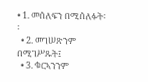• 1. መሰለፍን በሚሰለፉት፡፡
  • 2. መገሠጽንም በሚገሥጹት፤
  • 3. ቁርኣንንም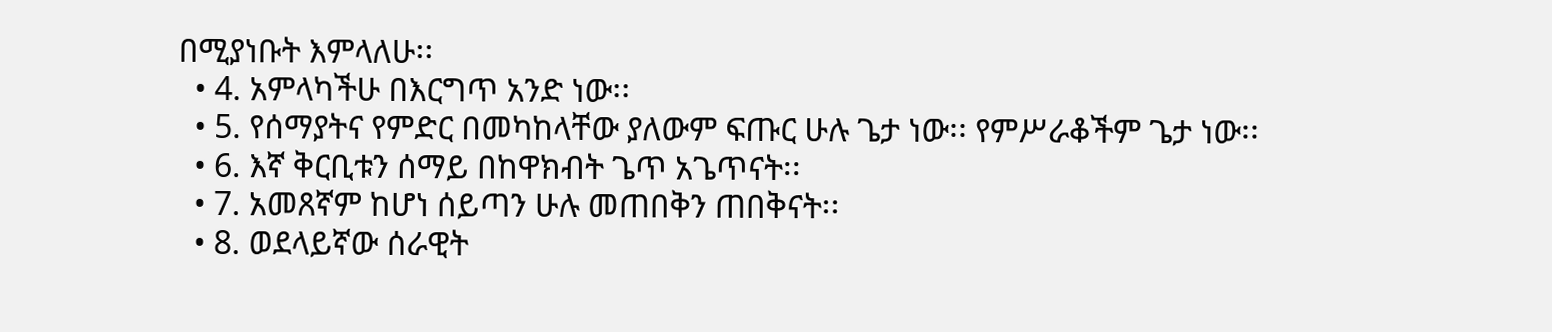በሚያነቡት እምላለሁ፡፡
  • 4. አምላካችሁ በእርግጥ አንድ ነው፡፡
  • 5. የሰማያትና የምድር በመካከላቸው ያለውም ፍጡር ሁሉ ጌታ ነው፡፡ የምሥራቆችም ጌታ ነው፡፡
  • 6. እኛ ቅርቢቱን ሰማይ በከዋክብት ጌጥ አጌጥናት፡፡
  • 7. አመጸኛም ከሆነ ሰይጣን ሁሉ መጠበቅን ጠበቅናት፡፡
  • 8. ወደላይኛው ሰራዊት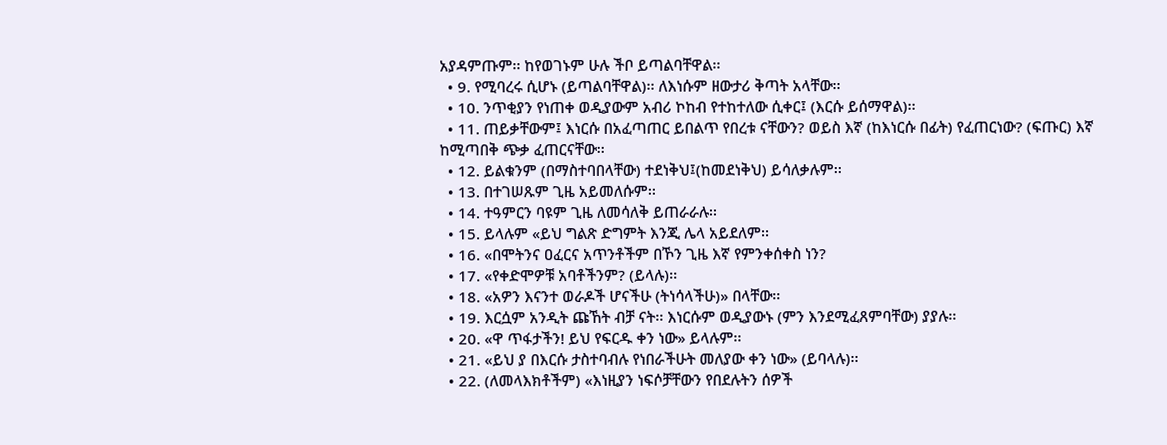አያዳምጡም፡፡ ከየወገኑም ሁሉ ችቦ ይጣልባቸዋል፡፡
  • 9. የሚባረሩ ሲሆኑ (ይጣልባቸዋል)፡፡ ለእነሱም ዘውታሪ ቅጣት አላቸው፡፡
  • 10. ንጥቂያን የነጠቀ ወዲያውም አብሪ ኮከብ የተከተለው ሲቀር፤ (እርሱ ይሰማዋል)፡፡
  • 11. ጠይቃቸውም፤ እነርሱ በአፈጣጠር ይበልጥ የበረቱ ናቸውን? ወይስ እኛ (ከእነርሱ በፊት) የፈጠርነው? (ፍጡር) እኛ ከሚጣበቅ ጭቃ ፈጠርናቸው፡፡
  • 12. ይልቁንም (በማስተባበላቸው) ተደነቅህ፤(ከመደነቅህ) ይሳለቃሉም፡፡
  • 13. በተገሠጹም ጊዜ አይመለሱም፡፡
  • 14. ተዓምርን ባዩም ጊዜ ለመሳለቅ ይጠራራሉ፡፡
  • 15. ይላሉም «ይህ ግልጽ ድግምት እንጂ ሌላ አይደለም፡፡
  • 16. «በሞትንና ዐፈርና አጥንቶችም በኾን ጊዜ እኛ የምንቀሰቀስ ነን?
  • 17. «የቀድሞዎቹ አባቶችንም? (ይላሉ)፡፡
  • 18. «አዎን እናንተ ወራዶች ሆናችሁ (ትነሳላችሁ)» በላቸው፡፡
  • 19. እርሷም አንዲት ጩኸት ብቻ ናት፡፡ እነርሱም ወዲያውኑ (ምን እንደሚፈጸምባቸው) ያያሉ፡፡
  • 20. «ዋ ጥፋታችን! ይህ የፍርዱ ቀን ነው» ይላሉም፡፡
  • 21. «ይህ ያ በእርሱ ታስተባብሉ የነበራችሁት መለያው ቀን ነው» (ይባላሉ)፡፡
  • 22. (ለመላእክቶችም) «እነዚያን ነፍሶቻቸውን የበደሉትን ሰዎች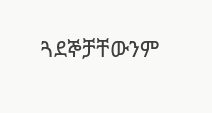ጓደኞቻቸውንም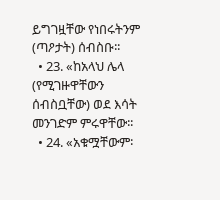ይግገዟቸው የነበሩትንም (ጣዖታት) ሰብስቡ፡፡
  • 23. «ከአላህ ሌላ (የሚገዙዋቸውን ሰብስቧቸው) ወደ እሳት መንገድም ምሩዋቸው፡፡
  • 24. «አቁሟቸውም፡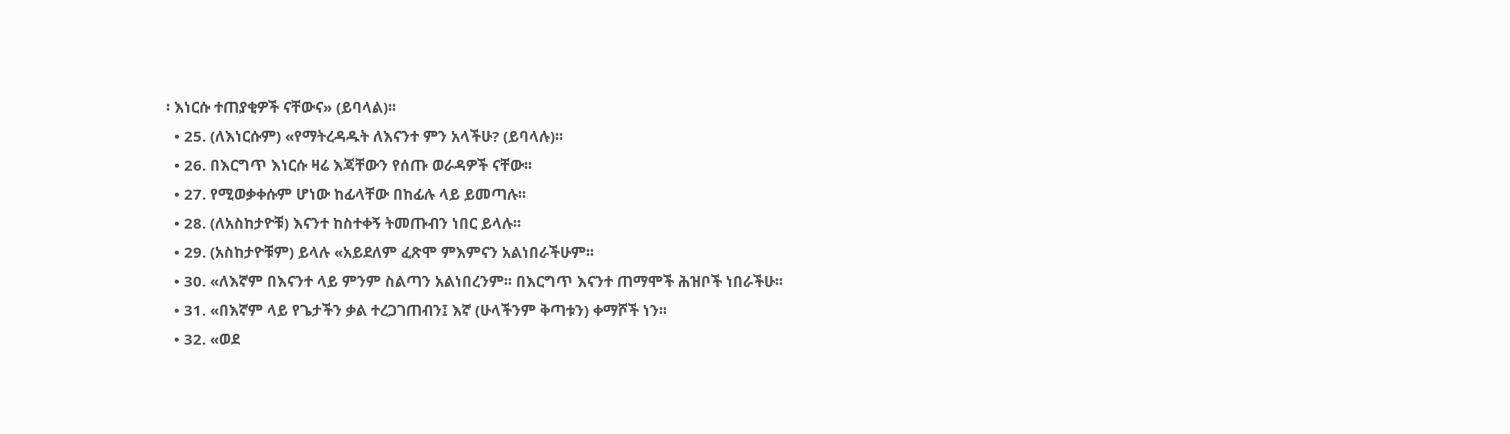፡ እነርሱ ተጠያቂዎች ናቸውና» (ይባላል)፡፡
  • 25. (ለእነርሱም) «የማትረዳዱት ለእናንተ ምን አላችሁ? (ይባላሉ)፡፡
  • 26. በእርግጥ እነርሱ ዛሬ እጃቸውን የሰጡ ወራዳዎች ናቸው፡፡
  • 27. የሚወቃቀሱም ሆነው ከፊላቸው በከፊሉ ላይ ይመጣሉ፡፡
  • 28. (ለአስከታዮቹ) እናንተ ከስተቀኝ ትመጡብን ነበር ይላሉ፡፡
  • 29. (አስከታዮቹም) ይላሉ «አይደለም ፈጽሞ ምእምናን አልነበራችሁም፡፡
  • 30. «ለእኛም በእናንተ ላይ ምንም ስልጣን አልነበረንም፡፡ በእርግጥ እናንተ ጠማሞች ሕዝቦች ነበራችሁ፡፡
  • 31. «በእኛም ላይ የጌታችን ቃል ተረጋገጠብን፤ እኛ (ሁላችንም ቅጣቱን) ቀማሾች ነን፡፡
  • 32. «ወደ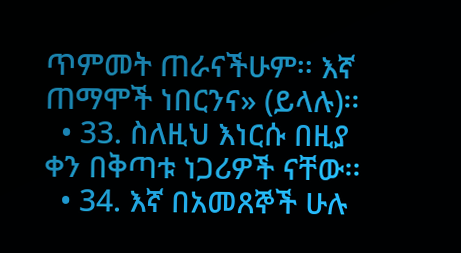ጥምመት ጠራናችሁም፡፡ እኛ ጠማሞች ነበርንና» (ይላሉ)፡፡
  • 33. ስለዚህ እነርሱ በዚያ ቀን በቅጣቱ ነጋሪዎች ናቸው፡፡
  • 34. እኛ በአመጸኞች ሁሉ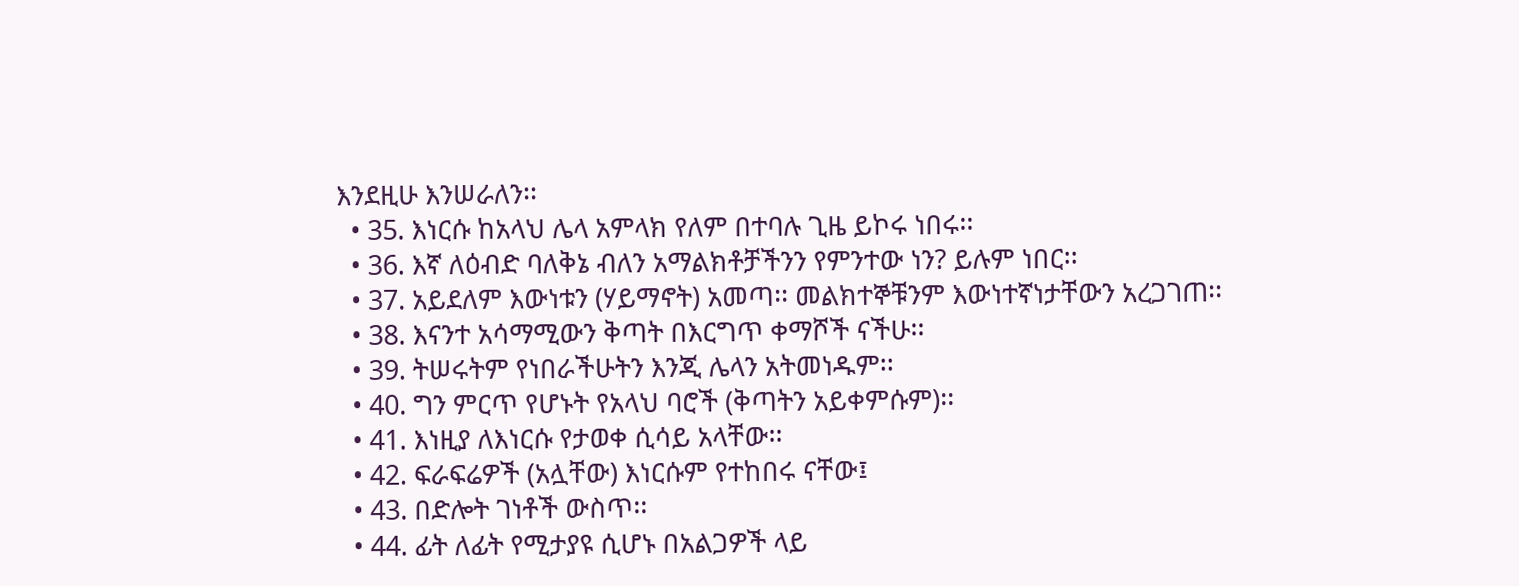እንደዚሁ እንሠራለን፡፡
  • 35. እነርሱ ከአላህ ሌላ አምላክ የለም በተባሉ ጊዜ ይኮሩ ነበሩ፡፡
  • 36. እኛ ለዕብድ ባለቅኔ ብለን አማልክቶቻችንን የምንተው ነን? ይሉም ነበር፡፡
  • 37. አይደለም እውነቱን (ሃይማኖት) አመጣ፡፡ መልክተኞቹንም እውነተኛነታቸውን አረጋገጠ፡፡
  • 38. እናንተ አሳማሚውን ቅጣት በእርግጥ ቀማሾች ናችሁ፡፡
  • 39. ትሠሩትም የነበራችሁትን እንጂ ሌላን አትመነዱም፡፡
  • 40. ግን ምርጥ የሆኑት የአላህ ባሮች (ቅጣትን አይቀምሱም)፡፡
  • 41. እነዚያ ለእነርሱ የታወቀ ሲሳይ አላቸው፡፡
  • 42. ፍራፍሬዎች (አሏቸው) እነርሱም የተከበሩ ናቸው፤
  • 43. በድሎት ገነቶች ውስጥ፡፡
  • 44. ፊት ለፊት የሚታያዩ ሲሆኑ በአልጋዎች ላይ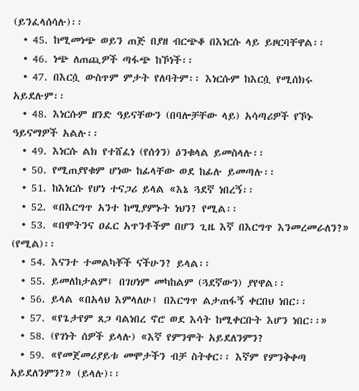(ይንፈላሰሳሉ)፡፡
  • 45. ከሚመነጭ ወይን ጠጅ በያዘ ብርጭቆ በእነርሱ ላይ ይዞርባቸዋል፡፡
  • 46. ነጭ ለጠጪዎች ጣፋጭ ከኾነች፡፡
  • 47. በእርሷ ውስጥም ምታት የለባትም፡፡ እነርሱም ከእርሷ የሚሰክሩ አይደሉም፡፡
  • 48. እነርሱም ዘንድ ዓይናቸውን (በባሎቻቸው ላይ) አሳጣሪዎች የኾኑ ዓይናማዎች አልሉ፡፡
  • 49. እነርሱ ልክ የተሸፈነ (የሰጎን) ዕንቁላል ይመስላሉ፡፡
  • 50. የሚጠያየቁም ሆነው ከፊላቸው ወደ ከፊሉ ይመጣሉ፡፡
  • 51. ከእነርሱ የሆነ ተናጋሪ ይላል «እኔ ጓደኛ ነበረኝ፡፡
  • 52. «በእርግጥ አንተ ከሚያምኑት ነህን? የሚል፡፡
  • 53. «በሞትንና ዐፈር አጥንቶችም በሆን ጊዜ እኛ በእርግጥ እንመረመራለን?» (የሚል)፡፡
  • 54. እናንተ ተመልካቾች ናችሁን? ይላል፡፡
  • 55. ይመለከታልም፤ በገሀነም መካከልም (ጓደኛውን) ያየዋል፡፡
  • 56. ይላል «በአላህ እምላለሁ፤ በእርግጥ ልታጠፋኝ ቀርበህ ነበር፡፡
  • 57. «የጌታየም ጸጋ ባልነበረ ኖሮ ወደ እሳት ከሚቀርቡት እሆን ነበር፡፡»
  • 58. (የገነት ሰዎች ይላሉ) «እኛ የምንሞት አይደለንምን?
  • 59. «የመጀመሪያይቱ መሞታችን ብቻ ስትቀር፡፡ እኛም የምንቅቀጣ አይደለንምን?» (ይላሉ)፡፡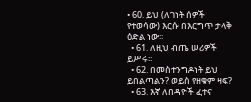• 60. ይህ (ለገነት ሰዎች የተወሳው) እርሱ በእርግጥ ታላቅ ዕድል ነው፡፡
  • 61. ለዚህ ብጤ ሠሪዎች ይሥሩ፡፡
  • 62. በመስተንግዶነት ይህ ይበልጣልን? ወይስ የዘቁም ዛፍ?
  • 63. እኛ ለበዳዮች ፈተና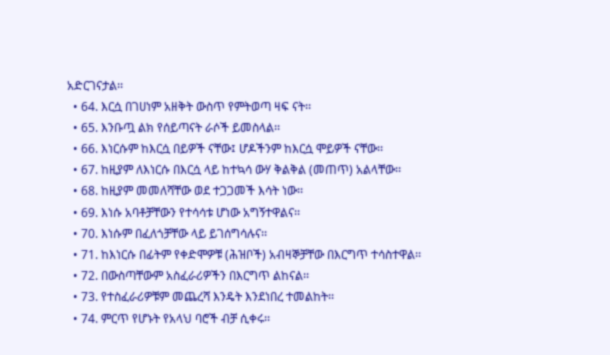አድርገናታል፡፡
  • 64. እርሷ በገሀነም አዘቅት ውስጥ የምትወጣ ዛፍ ናት፡፡
  • 65. እንቡጧ ልክ የሰይጣናት ራሶች ይመስላል፡፡
  • 66. እነርሱም ከእርሷ በይዎች ናቸው፤ ሆዶችንም ከእርሷ ሞይዎች ናቸው፡፡
  • 67. ከዚያም ለእነርሱ በእርሷ ላይ ከተኳሳ ውሃ ቅልቅል (መጠጥ) አልላቸው፡፡
  • 68. ከዚያም መመለሻቸው ወደ ተጋጋመች እሳት ነው፡፡
  • 69. እነሱ አባቶቻቸውን የተሳሳቱ ሆነው አግኝተዋልና፡፡
  • 70. እነሱም በፈለጎቻቸው ላይ ይገሰግሳሉና፡፡
  • 71. ከእነርሱ በፊትም የቀድሞዎቹ (ሕዝቦች) አብዛኞቻቸው በእርግጥ ተሳስተዋል፡፡
  • 72. በውስጣቸውም አስፈራሪዎችን በእርግጥ ልከናል፡፡
  • 73. የተስፈራሪዎቹም መጨረሻ እንዴት እንደነበረ ተመልከት፡፡
  • 74. ምርጥ የሆኑት የአላህ ባሮች ብቻ ሲቀሩ፡፡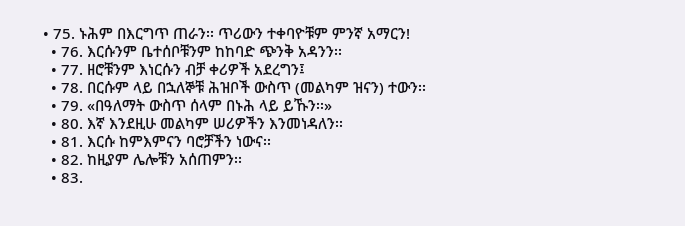• 75. ኑሕም በእርግጥ ጠራን፡፡ ጥሪውን ተቀባዮቹም ምንኛ አማርን!
  • 76. እርሱንም ቤተሰቦቹንም ከከባድ ጭንቅ አዳንን፡፡
  • 77. ዘሮቹንም እነርሱን ብቻ ቀሪዎች አደረግን፤
  • 78. በርሱም ላይ በኋለኞቹ ሕዝቦች ውስጥ (መልካም ዝናን) ተውን፡፡
  • 79. «በዓለማት ውስጥ ሰላም በኑሕ ላይ ይኹን፡፡»
  • 80. እኛ እንደዚሁ መልካም ሠሪዎችን እንመነዳለን፡፡
  • 81. እርሱ ከምእምናን ባሮቻችን ነውና፡፡
  • 82. ከዚያም ሌሎቹን አሰጠምን፡፡
  • 83.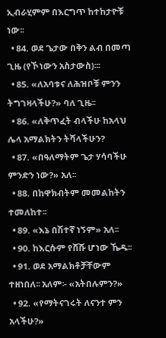ኢብራሂምም በእርግጥ ከተከታዮቹ ነው፡፡
  • 84. ወደ ጌታው በቅን ልብ በመጣ ጊዜ (የኾነውን አስታውስ)፡፡፡
  • 85. «ለአባቱና ለሕዝቦቹ ምንን ትግገዛላችሁ?» ባለ ጊዜ፡፡
  • 86. «ለቅጥፈት ብላችሁ ከአላህ ሌላ አማልክትን ትሻላችሁን?
  • 87. «በዓለማትም ጌታ ሃሳባችሁ ምንድን ነው?» አለ፡፡
  • 88. በከዋክብትም መመልከትን ተመለከተ፡፡
  • 89. «እኔ በሽተኛ ነኝም» አለ፡፡
  • 90. ከእርሱም የሸሹ ሆነው ኼዱ፡፡
  • 91. ወደ አማልክቶቻቸውም ተዘነበለ፡፡ አለም፡- «አትበሉምን?»
  • 92. «የማትናገሩት ለናንተ ምን አላችሁ?»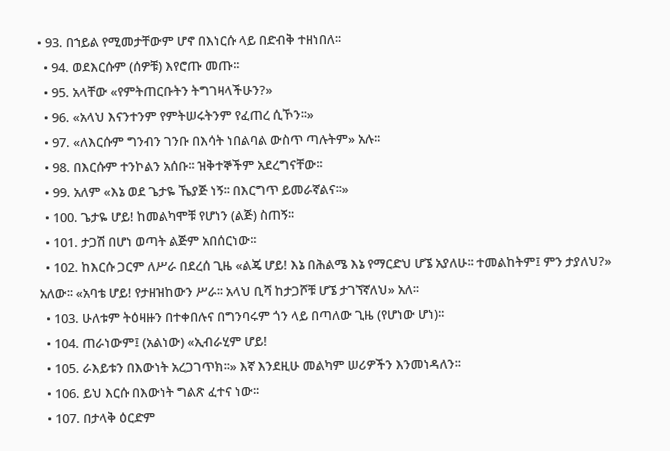• 93. በኀይል የሚመታቸውም ሆኖ በእነርሱ ላይ በድብቅ ተዘነበለ፡፡
  • 94. ወደእርሱም (ሰዎቹ) እየሮጡ መጡ፡፡
  • 95. አላቸው «የምትጠርቡትን ትግገዛላችሁን?»
  • 96. «አላህ እናንተንም የምትሠሩትንም የፈጠረ ሲኾን፡፡»
  • 97. «ለእርሱም ግንብን ገንቡ በእሳት ነበልባል ውስጥ ጣሉትም» አሉ፡፡
  • 98. በእርሱም ተንኮልን አሰቡ፡፡ ዝቅተኞችም አደረግናቸው፡፡
  • 99. አለም «እኔ ወደ ጌታዬ ኼያጅ ነኝ፡፡ በእርግጥ ይመራኛልና፡፡»
  • 100. ጌታዬ ሆይ! ከመልካሞቹ የሆነን (ልጅ) ስጠኝ፡፡
  • 101. ታጋሽ በሆነ ወጣት ልጅም አበሰርነው፡፡
  • 102. ከእርሱ ጋርም ለሥራ በደረሰ ጊዜ «ልጄ ሆይ! እኔ በሕልሜ እኔ የማርድህ ሆኜ አያለሁ፡፡ ተመልከትም፤ ምን ታያለህ?» አለው፡፡ «አባቴ ሆይ! የታዘዝከውን ሥራ፡፡ አላህ ቢሻ ከታጋሾቹ ሆኜ ታገኘኛለህ» አለ፡፡
  • 103. ሁለቱም ትዕዛዙን በተቀበሉና በግንባሩም ጎን ላይ በጣለው ጊዜ (የሆነው ሆነ)፡፡
  • 104. ጠራነውም፤ (አልነው) «ኢብራሂም ሆይ!
  • 105. ራእይቱን በእውነት አረጋገጥክ፡፡» እኛ እንደዚሁ መልካም ሠሪዎችን እንመነዳለን፡፡
  • 106. ይህ እርሱ በእውነት ግልጽ ፈተና ነው፡፡
  • 107. በታላቅ ዕርድም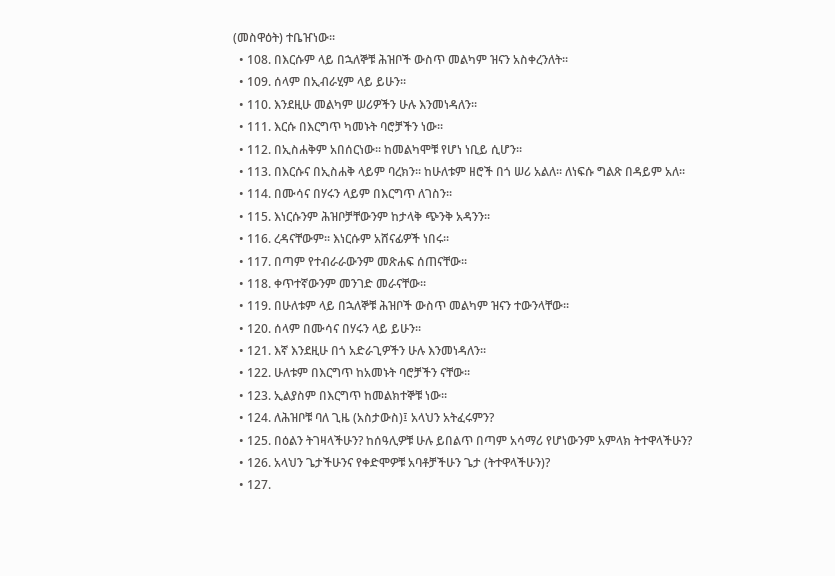(መስዋዕት) ተቤዠነው፡፡
  • 108. በእርሱም ላይ በኋለኞቹ ሕዝቦች ውስጥ መልካም ዝናን አስቀረንለት፡፡
  • 109. ሰላም በኢብራሂም ላይ ይሁን፡፡
  • 110. እንደዚሁ መልካም ሠሪዎችን ሁሉ እንመነዳለን፡፡
  • 111. እርሱ በእርግጥ ካመኑት ባሮቻችን ነው፡፡
  • 112. በኢስሐቅም አበሰርነው፡፡ ከመልካሞቹ የሆነ ነቢይ ሲሆን፡፡
  • 113. በእርሱና በኢስሐቅ ላይም ባረክን፡፡ ከሁለቱም ዘሮች በጎ ሠሪ አልለ፡፡ ለነፍሱ ግልጽ በዳይም አለ፡፡
  • 114. በሙሳና በሃሩን ላይም በእርግጥ ለገስን፡፡
  • 115. እነርሱንም ሕዝቦቻቸውንም ከታላቅ ጭንቅ አዳንን፡፡
  • 116. ረዳናቸውም፡፡ እነርሱም አሸናፊዎች ነበሩ፡፡
  • 117. በጣም የተብራራውንም መጽሐፍ ሰጠናቸው፡፡
  • 118. ቀጥተኛውንም መንገድ መራናቸው፡፡
  • 119. በሁለቱም ላይ በኋለኞቹ ሕዝቦች ውስጥ መልካም ዝናን ተውንላቸው፡፡
  • 120. ሰላም በሙሳና በሃሩን ላይ ይሁን፡፡
  • 121. እኛ እንደዚሁ በጎ አድራጊዎችን ሁሉ እንመነዳለን፡፡
  • 122. ሁለቱም በእርግጥ ከአመኑት ባሮቻችን ናቸው፡፡
  • 123. ኢልያስም በእርግጥ ከመልክተኞቹ ነው፡፡
  • 124. ለሕዝቦቹ ባለ ጊዜ (አስታውስ)፤ አላህን አትፈሩምን?
  • 125. በዕልን ትገዛላችሁን? ከሰዓሊዎቹ ሁሉ ይበልጥ በጣም አሳማሪ የሆነውንም አምላክ ትተዋላችሁን?
  • 126. አላህን ጌታችሁንና የቀድሞዎቹ አባቶቻችሁን ጌታ (ትተዋላችሁን)?
  • 127.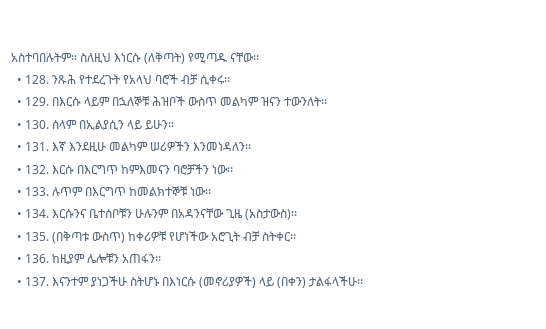አስተባበሉትም፡፡ ስለዚህ እነርሱ (ለቅጣት) የሚጣዱ ናቸው፡፡
  • 128. ንጹሕ የተደረጉት የአላህ ባሮች ብቻ ሲቀሩ፡፡
  • 129. በእርሱ ላይም በኋለኞቹ ሕዝቦች ውስጥ መልካም ዝናን ተውንለት፡፡
  • 130. ሰላም በኢልያሲን ላይ ይሁን፡፡
  • 131. እኛ እንደዚሁ መልካም ሠሪዎችን እንመነዳለን፡፡
  • 132. እርሱ በእርግጥ ከምእመናን ባሮቻችን ነው፡፡
  • 133. ሉጥም በእርግጥ ከመልክተኞቹ ነው፡፡
  • 134. እርሱንና ቤተሰቦቹን ሁሉንም በአዳንናቸው ጊዜ (አስታውስ)፡፡
  • 135. (በቅጣቱ ውስጥ) ከቀሪዎቹ የሆነችው አሮጊት ብቻ ስትቀር፡፡
  • 136. ከዚያም ሌሎቹን አጠፋን፡፡
  • 137. እናንተም ያነጋችሁ ስትሆኑ በእነርሱ (መኖሪያዎች) ላይ (በቀን) ታልፋላችሁ፡፡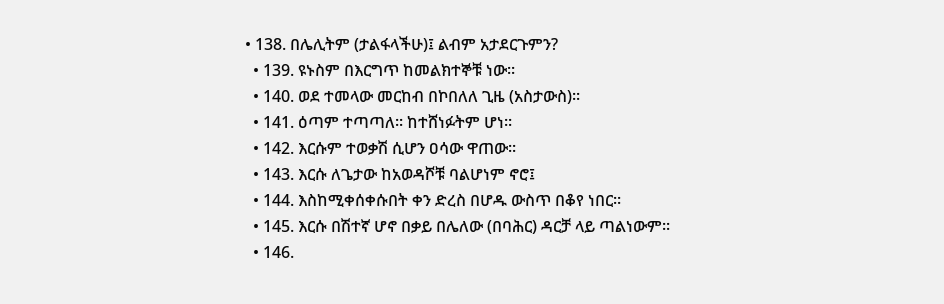• 138. በሌሊትም (ታልፋላችሁ)፤ ልብም አታደርጉምን?
  • 139. ዩኑስም በእርግጥ ከመልክተኞቹ ነው፡፡
  • 140. ወደ ተመላው መርከብ በኮበለለ ጊዜ (አስታውስ)፡፡
  • 141. ዕጣም ተጣጣለ፡፡ ከተሸነፉትም ሆነ፡፡
  • 142. እርሱም ተወቃሽ ሲሆን ዐሳው ዋጠው፡፡
  • 143. እርሱ ለጌታው ከአወዳሾቹ ባልሆነም ኖሮ፤
  • 144. እስከሚቀሰቀሱበት ቀን ድረስ በሆዱ ውስጥ በቆየ ነበር፡፡
  • 145. እርሱ በሽተኛ ሆኖ በቃይ በሌለው (በባሕር) ዳርቻ ላይ ጣልነውም፡፡
  • 146.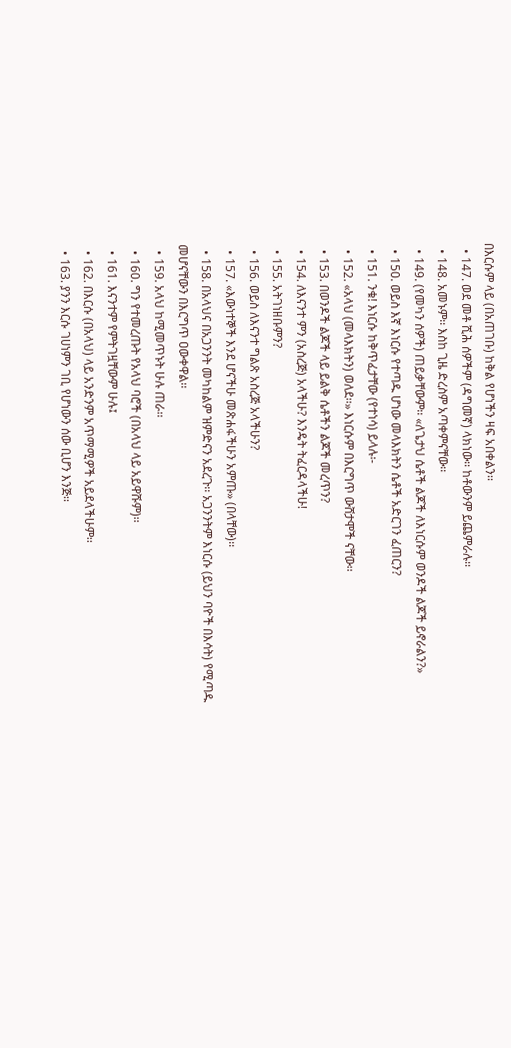በእርሱም ላይ (በአጠገቡ) ከቅል የሆነችን ዛፍ አበቀልን፡፡
  • 147. ወደ መቶ ሺሕ ሰዎችም (ዳግመኛ) ላክነው፡፡ ከቶውንም ይጨምራሉ፡፡
  • 148. አመኑም፡፡ እስከ ጊዜ ድረስም አጣቀምናቸው፡፡
  • 149. (የመካን ሰዎች) ጠይቃቸውም፡፡ «ለጌታህ ሴቶች ልጆች ለእነርሱም ወንዶች ልጆች ይኖራልን?»
  • 150. ወይስ እኛ እነርሱ የተጣዱ ሆነው መላእክትን ሴቶች አድርገን ፈጠርን?
  • 151. ንቁ! እነርሱ ከቅጥፈታቸው (የተነሳ) ይላሉ፡-
  • 152. «አላህ (መላእክትን) ወለደ፡፡» እነርሱም በእርግጥ ውሸታሞች ናቸው፡፡
  • 153. በወንዶች ልጆች ላይ ይልቅ ሴቶችን ልጆች መረጥን?
  • 154. ለእናንተ ምን (አስረጅ) አላችሁ? እንዴት ትፈርዳላችሁ!
  • 155. አትገነዘቡምን?
  • 156. ወይስ ለእናንተ ግልጽ አስረጅ አላችሁን?
  • 157. «እውነተኞች እንደ ሆናችሁ መጽሐፋችሁን አምጡ» (በላቸው)፡፡
  • 158. በአላህና በአጋንንት መካከልም ዝምድናን አደረጉ፡፡ አጋንንትም እነርሱ (ይህን ባዮች በእሳት) የሚጣዱ መሆናቸውን በእርግጥ ዐውቀዋል፡፡
  • 159. አላህ ከሚመጥኑት ሁሉ ጠራ፡፡
  • 160. ግን የተመረጡት የአላህ ባሮች (በአላህ ላይ አይዋሹም)፡፡
  • 161. እናንተም የምትገዟቸውም ሁሉ፤
  • 162. በእርሱ (በአላህ) ላይ አንድንም አጥማሚዎች አይደላችሁም፡፡
  • 163. ያንን እርሱ ገሀነምን ገቢ የሆነውን ሰው ቢሆን እንጅ፡፡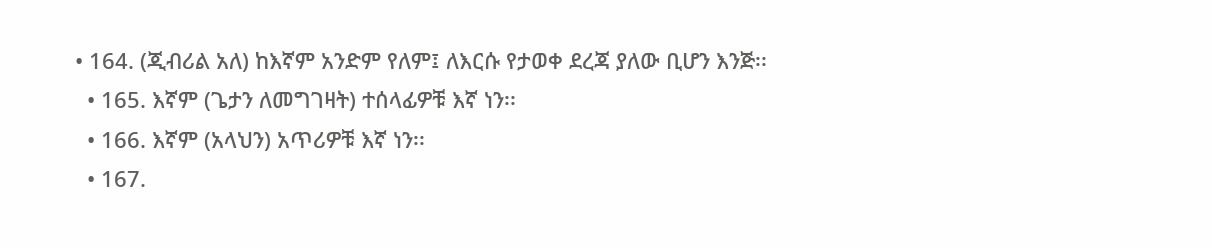• 164. (ጂብሪል አለ) ከእኛም አንድም የለም፤ ለእርሱ የታወቀ ደረጃ ያለው ቢሆን እንጅ፡፡
  • 165. እኛም (ጌታን ለመግገዛት) ተሰላፊዎቹ እኛ ነን፡፡
  • 166. እኛም (አላህን) አጥሪዎቹ እኛ ነን፡፡
  • 167.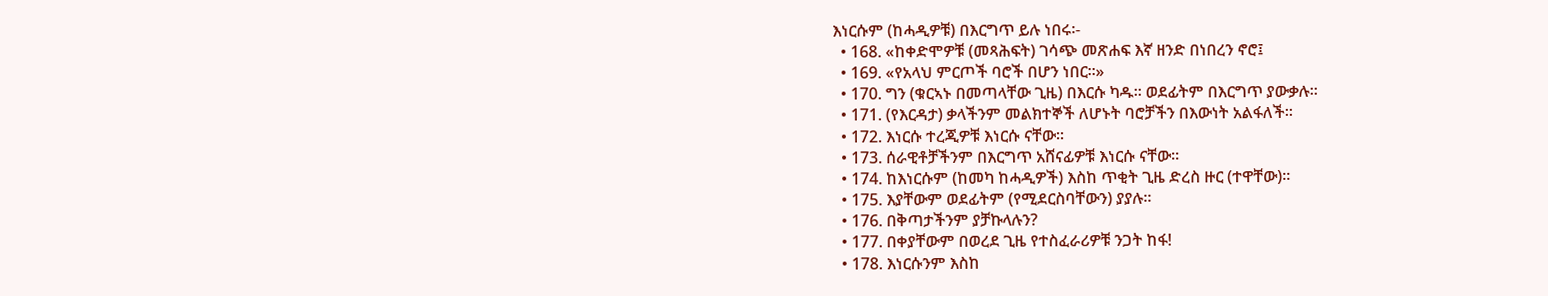እነርሱም (ከሓዲዎቹ) በእርግጥ ይሉ ነበሩ፡-
  • 168. «ከቀድሞዎቹ (መጻሕፍት) ገሳጭ መጽሐፍ እኛ ዘንድ በነበረን ኖሮ፤
  • 169. «የአላህ ምርጦች ባሮች በሆን ነበር፡፡»
  • 170. ግን (ቁርኣኑ በመጣላቸው ጊዜ) በእርሱ ካዱ፡፡ ወደፊትም በእርግጥ ያውቃሉ፡፡
  • 171. (የእርዳታ) ቃላችንም መልክተኞች ለሆኑት ባሮቻችን በእውነት አልፋለች፡፡
  • 172. እነርሱ ተረጂዎቹ እነርሱ ናቸው፡፡
  • 173. ሰራዊቶቻችንም በእርግጥ አሸናፊዎቹ እነርሱ ናቸው፡፡
  • 174. ከእነርሱም (ከመካ ከሓዲዎች) እስከ ጥቂት ጊዜ ድረስ ዙር (ተዋቸው)፡፡
  • 175. እያቸውም ወደፊትም (የሚደርስባቸውን) ያያሉ፡፡
  • 176. በቅጣታችንም ያቻኩላሉን?
  • 177. በቀያቸውም በወረደ ጊዜ የተስፈራሪዎቹ ንጋት ከፋ!
  • 178. እነርሱንም እስከ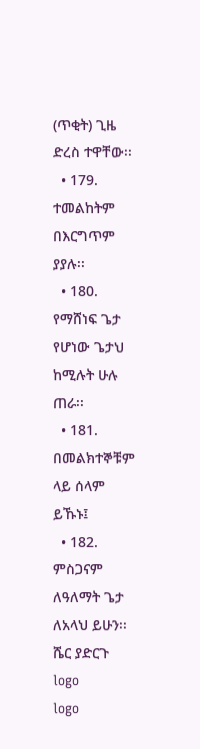(ጥቂት) ጊዜ ድረስ ተዋቸው፡፡
  • 179. ተመልከትም በእርግጥም ያያሉ፡፡
  • 180. የማሸነፍ ጌታ የሆነው ጌታህ ከሚሉት ሁሉ ጠራ፡፡
  • 181. በመልክተኞቹም ላይ ሰላም ይኹኑ፤
  • 182. ምስጋናም ለዓለማት ጌታ ለአላህ ይሁን፡፡
ሼር ያድርጉ
logo
logo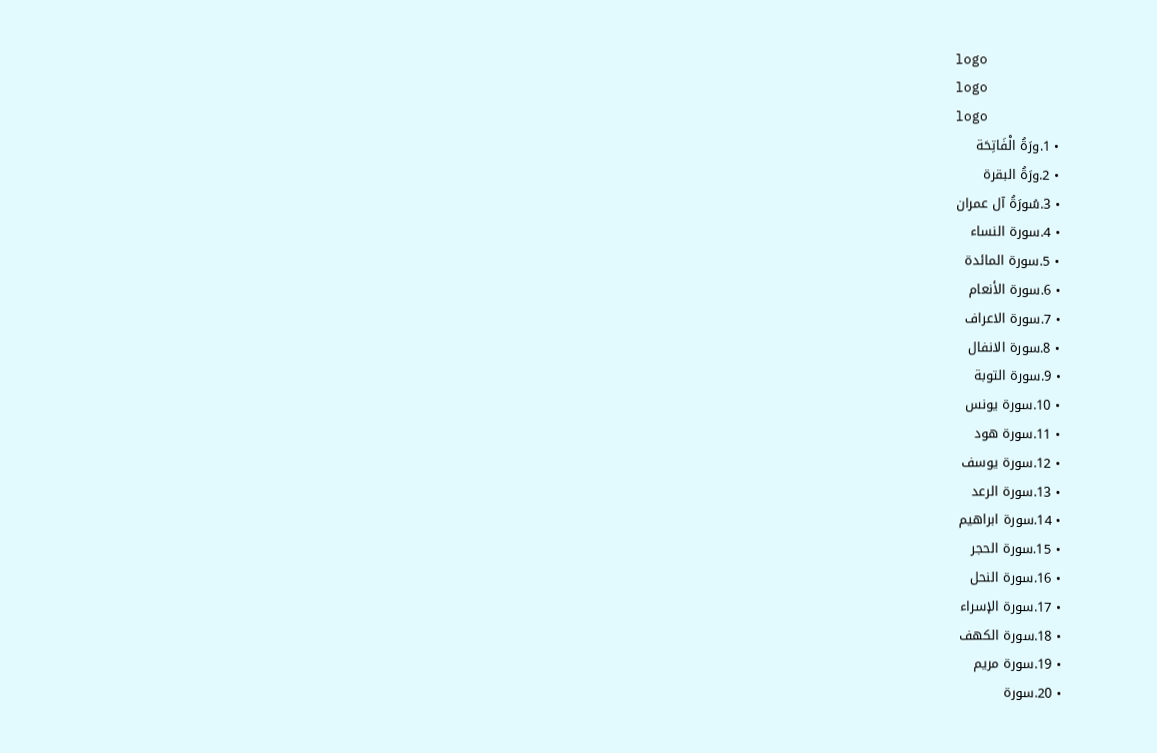logo
logo
logo
  • 1.ورَةُ الْفَاتِحَة
  • 2.ورَةُ البقرة
  • 3.سُورَةُ آل عمران
  • 4.سورة النساء
  • 5.سورۃ المائدة
  • 6.سورة الأنعام
  • 7.سورة الاعراف
  • 8.سورۃ الانفال
  • 9.سورة التوبة
  • 10.سورة يونس
  • 11.سورۃ ھود
  • 12.سورة يوسف
  • 13.سورة الرعد
  • 14.سورة ابراهيم
  • 15.سورة الحجر
  • 16.سورة النحل
  • 17.سورة الإسراء
  • 18.سورة الكهف
  • 19.سورة مريم
  • 20.سورة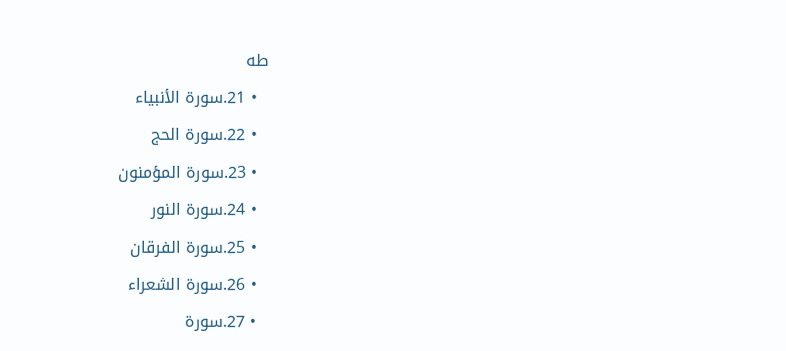طه
  • 21.سورة الأنبياء
  • 22.سورة الحج
  • 23.سورة المؤمنون
  • 24.سورة النور
  • 25.سورة الفرقان
  • 26.سورة الشعراء
  • 27.سورة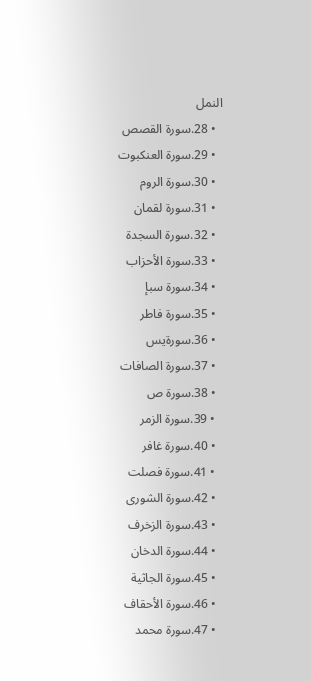النمل
  • 28.سورة القصص
  • 29.سورة العنكبوت
  • 30.سورة الروم
  • 31.سورة لقمان
  • 32.سورة السجدة
  • 33.سورة الأحزاب
  • 34.سورة سبإ
  • 35.سورة فاطر
  • 36.سورةيس
  • 37.سورة الصافات
  • 38.سورة ص
  • 39.سورة الزمر
  • 40.سورة غافر
  • 41.سورة فصلت
  • 42.سورة الشورى
  • 43.سورة الزخرف
  • 44.سورة الدخان
  • 45.سورة الجاثية
  • 46.سورة الأحقاف
  • 47.سورة محمد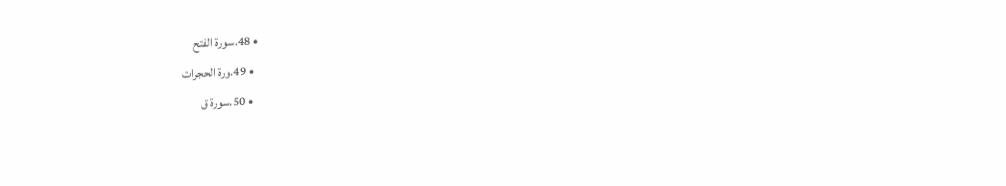• 48.سورة الفتح
  • 49.ورة الحجرات
  • 50.سورة ق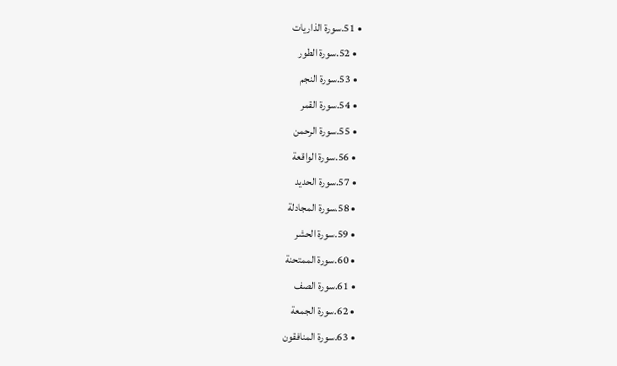• 51.سورة الذاريات
  • 52.سورة الطور
  • 53.سورة النجم
  • 54.سورة القمر
  • 55.سورة الرحمن
  • 56.سورة الواقعة
  • 57.سورة الحديد
  • 58.سورة المجادلة
  • 59.سورة الحشر
  • 60.سورة الممتحنة
  • 61.سورة الصف
  • 62.سورة الجمعة
  • 63.سورة المنافقون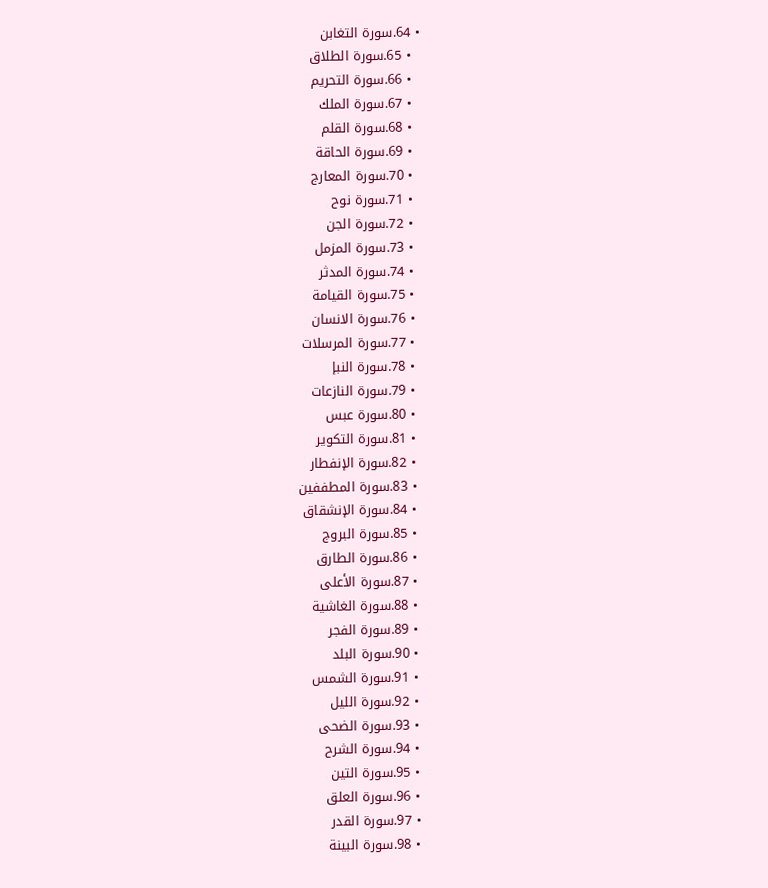• 64.سورة التغابن
  • 65.سورة الطلاق
  • 66.سورة التحريم
  • 67.سورة الملك
  • 68.سورة القلم
  • 69.سورة الحاقة
  • 70.سورة المعارج
  • 71.سورة نوح
  • 72.سورة الجن
  • 73.سورة المزمل
  • 74.سورة المدثر
  • 75.سورة القيامة
  • 76.سورة الانسان
  • 77.سورة المرسلات
  • 78.سورة النبإ
  • 79.سورة النازعات
  • 80.سورة عبس
  • 81.سورة التكوير
  • 82.سورة الإنفطار
  • 83.سورة المطففين
  • 84.سورة الإنشقاق
  • 85.سورة البروج
  • 86.سورة الطارق
  • 87.سورة الأعلى
  • 88.سورة الغاشية
  • 89.سورة الفجر
  • 90.سورة البلد
  • 91.سورة الشمس
  • 92.سورة الليل
  • 93.سورة الضحى
  • 94.سورة الشرح
  • 95.سورة التين
  • 96.سورة العلق
  • 97.سورة القدر
  • 98.سورة البينة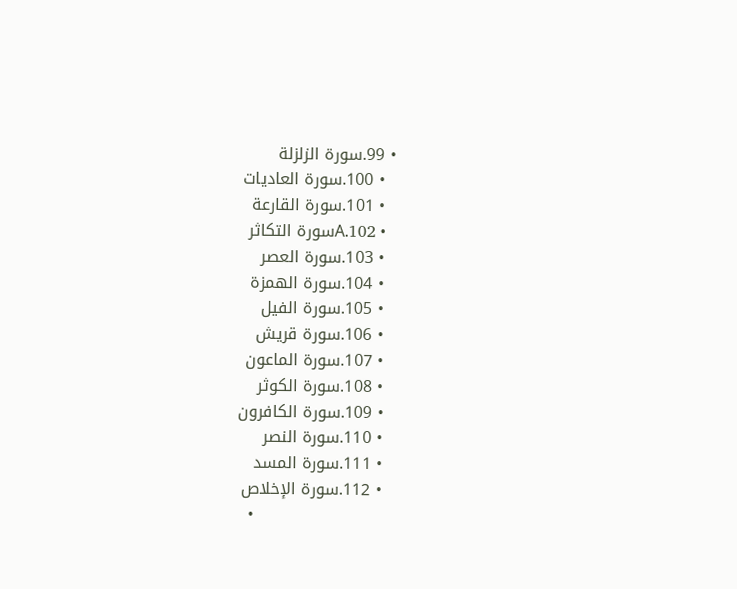• 99.سورة الزلزلة
  • 100.سورة العاديات
  • 101.سورة القارعة
  • 102.Aسورة التكاثر
  • 103.سورة العصر
  • 104.سورة الهمزة
  • 105.سورة الفيل
  • 106.سورة قريش
  • 107.سورة الماعون
  • 108.سورة الكوثر
  • 109.سورة الكافرون
  • 110.سورة النصر
  • 111.سورة المسد
  • 112.سورة الإخلاص
  •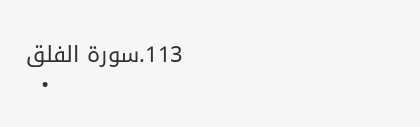113.سورة الفلق
  •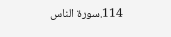114.سورة الناس